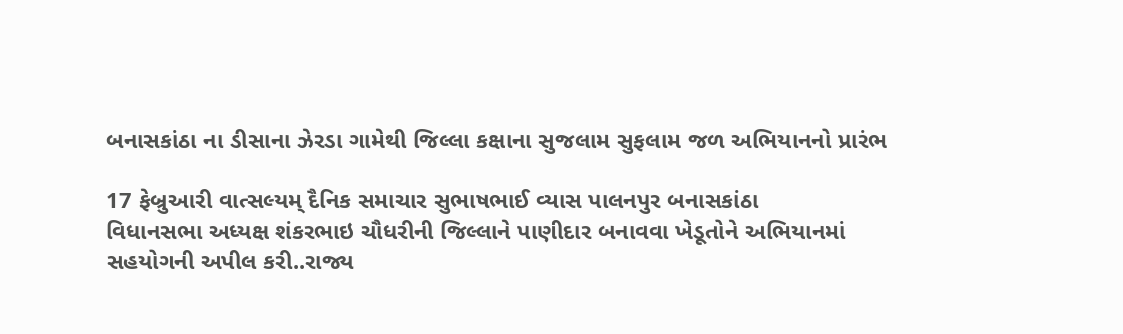બનાસકાંઠા ના ડીસાના ઝેરડા ગામેથી જિલ્લા કક્ષાના સુજલામ સુફલામ જળ અભિયાનનો પ્રારંભ

17 ફેબ્રુઆરી વાત્સલ્યમ્ દૈનિક સમાચાર સુભાષભાઈ વ્યાસ પાલનપુર બનાસકાંઠા
વિધાનસભા અધ્યક્ષ શંકરભાઇ ચૌધરીની જિલ્લાને પાણીદાર બનાવવા ખેડૂતોને અભિયાનમાં સહયોગની અપીલ કરી..રાજ્ય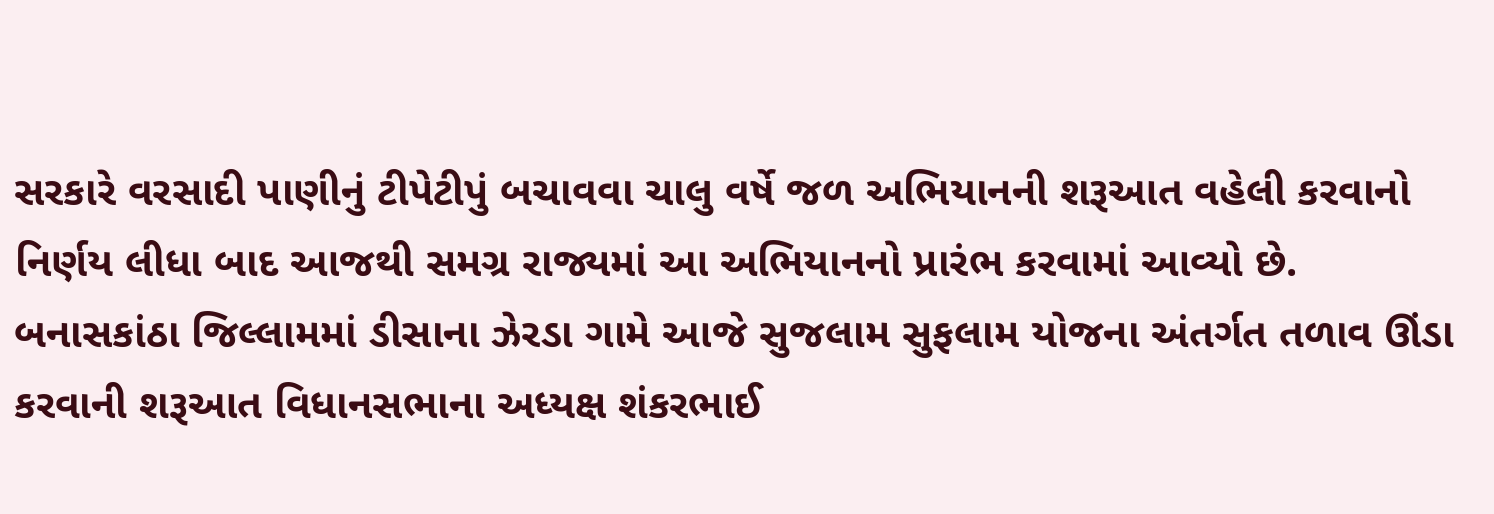સરકારે વરસાદી પાણીનું ટીપેટીપું બચાવવા ચાલુ વર્ષે જળ અભિયાનની શરૂઆત વહેલી કરવાનો નિર્ણય લીધા બાદ આજથી સમગ્ર રાજ્યમાં આ અભિયાનનો પ્રારંભ કરવામાં આવ્યો છે. બનાસકાંઠા જિલ્લામમાં ડીસાના ઝેરડા ગામે આજે સુજલામ સુફલામ યોજના અંતર્ગત તળાવ ઊંડા કરવાની શરૂઆત વિધાનસભાના અધ્યક્ષ શંકરભાઈ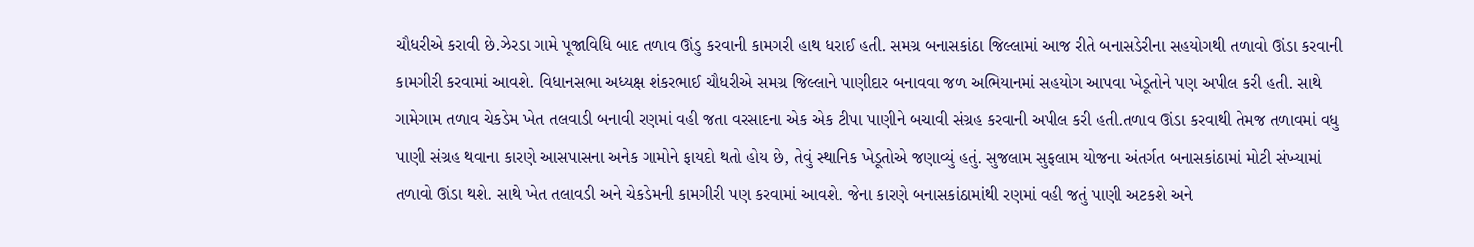ચૌધરીએ કરાવી છે.ઝેરડા ગામે પૂજાવિધિ બાદ તળાવ ઊંડુ કરવાની કામગરી હાથ ધરાઈ હતી. સમગ્ર બનાસકાંઠા જિલ્લામાં આજ રીતે બનાસડેરીના સહયોગથી તળાવો ઊંડા કરવાની કામગીરી કરવામાં આવશે. વિધાનસભા અધ્યક્ષ શંકરભાઈ ચૌધરીએ સમગ્ર જિલ્લાને પાણીદાર બનાવવા જળ અભિયાનમાં સહયોગ આપવા ખેડૂતોને પણ અપીલ કરી હતી. સાથે ગામેગામ તળાવ ચેકડેમ ખેત તલવાડી બનાવી રણમાં વહી જતા વરસાદના એક એક ટીપા પાણીને બચાવી સંગ્રહ કરવાની અપીલ કરી હતી.તળાવ ઊંડા કરવાથી તેમજ તળાવમાં વધુ પાણી સંગ્રહ થવાના કારણે આસપાસના અનેક ગામોને ફાયદો થતો હોય છે, તેવું સ્થાનિક ખેડૂતોએ જણાવ્યું હતું. સુજલામ સુફલામ યોજના અંતર્ગત બનાસકાંઠામાં મોટી સંખ્યામાં તળાવો ઊંડા થશે. સાથે ખેત તલાવડી અને ચેકડેમની કામગીરી પણ કરવામાં આવશે. જેના કારણે બનાસકાંઠામાંથી રણમાં વહી જતું પાણી અટકશે અને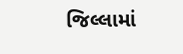જિલ્લામાં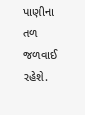પાણીના તળ જળવાઈ રહેશે.